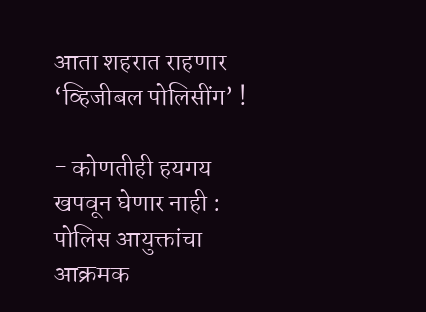आता शहरात राहणार ‘व्हिजीबल पोलिसींग’ !

- कोणतीही हयगय खपवून घेणार नाही : पोलिस आयुक्तांचा आक्रमक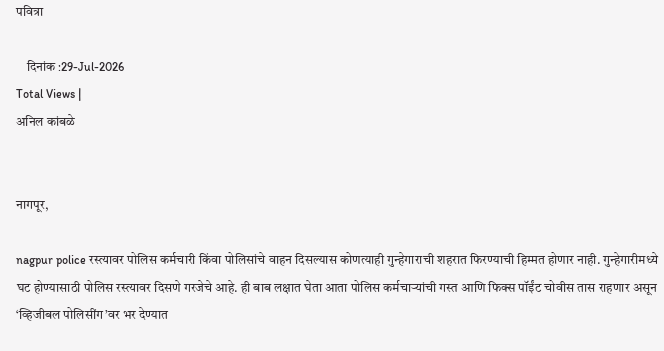पवित्रा

    दिनांक :29-Jul-2026
Total Views |
अनिल कांबळे


नागपूर,

nagpur police रस्त्यावर पोलिस कर्मचारी किंवा पोलिसांचे वाहन दिसल्यास कोणत्याही गुन्हेगाराची शहरात फिरण्याची हिम्मत होणार नाही. गुन्हेगारीमध्ये घट होण्यासाठी पोलिस रस्त्यावर दिसणे गरजेचे आहे. ही बाब लक्षात घेता आता पोलिस कर्मचाऱ्यांची गस्त आणि फिक्स पॉईंट चोवीस तास राहणार असून ‘व्हिजीबल पोलिसींग’वर भर देण्यात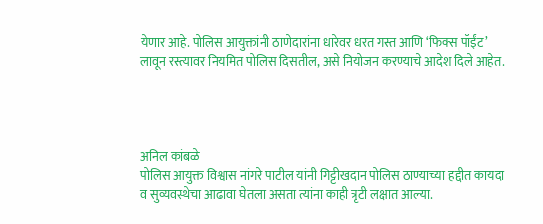येणार आहे. पोलिस आयुक्तांनी ठाणेदारांना धारेवर धरत गस्त आणि ‘फिक्स पॉईंट’ लावून रस्त्यावर नियमित पोलिस दिसतील, असे नियोजन करण्याचे आदेश दिले आहेत.




अनिल कांबळे
पोलिस आयुक्त विश्वास नांगरे पाटील यांनी गिट्टीखदान पोलिस ठाण्याच्या हद्दीत कायदा व सुव्यवस्थेचा आढावा घेतला असता त्यांना काही त्रृटी लक्षात आल्या.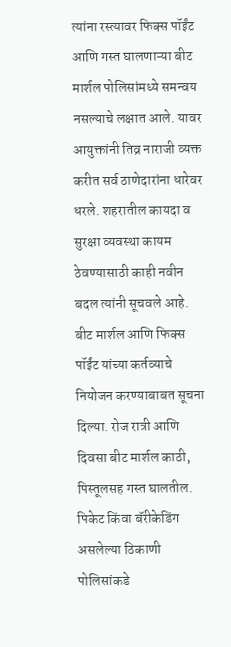त्यांना रस्त्यावर फिक्स पॉईंट आणि गस्त घालणाऱ्या बीट मार्शल पोलिसांमध्ये समन्वय नसल्याचे लक्षात आले. यावर आयुक्तांनी तिव्र नाराजी व्यक्त करीत सर्व ठाणेदारांना धारेवर धरले. शहरातील कायदा व सुरक्षा व्यवस्था कायम ठेवण्यासाठी काही नवीन बदल त्यांनी सूचवले आहे. बीट मार्शल आणि फिक्स पॉईंट यांच्या कर्तव्याचे नियोजन करण्याबाबत सूचना दिल्या. रोज रात्री आणि दिवसा बीट मार्शल काठी, पिस्तूलसह गस्त घालतील. पिकेट किंवा बॅरीकेडिंग असलेल्या ठिकाणी पोलिसांकडे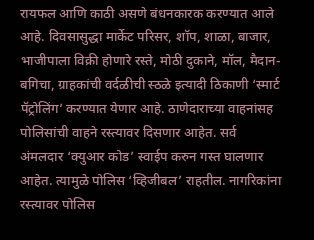रायफल आणि काठी असणे बंधनकारक करण्यात आले आहे. दिवसासुद्धा मार्केट परिसर, शॉप, शाळा, बाजार, भाजीपाला विक्री होणारे रस्ते, मोठी दुकाने, मॉल, मैदान-बगिचा, ग्राहकांची वर्दळीची स्ठळे इत्यादी ठिकाणी ‘स्मार्ट पॅट्रोलिंग’ करण्यात येणार आहे. ठाणेदाराच्या वाहनांसह पोलिसांची वाहने रस्त्यावर दिसणार आहेत. सर्व अंमलदार ‘क्युआर कोड’ स्वाईप करुन गस्त घालणार आहेत. त्यामुळे पोलिस ‘व्हिजीबल’ राहतील. नागरिकांना रस्त्यावर पोलिस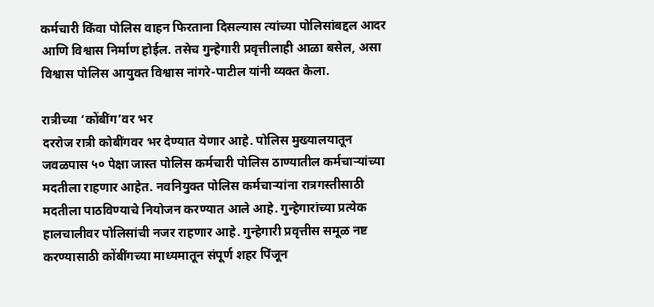कर्मचारी किंवा पोलिस वाहन फिरताना दिसल्यास त्यांच्या पोलिसांबद्दल आदर आणि विश्वास निर्माण होईल. तसेच गुन्हेगारी प्रवृत्तीलाही आळा बसेल, असा विश्वास पोलिस आयुक्त विश्वास नांगरे-पाटील यांनी व्यक्त केला.

रात्रीच्या ‘कोंबींग’वर भर
दररोज रात्री कोबींगवर भर देण्यात येणार आहे. पोलिस मुख्यालयातून जवळपास ५० पेक्षा जास्त पोलिस कर्मचारी पोलिस ठाण्यातील कर्मचाऱ्यांच्या मदतीला राहणार आहेत. नवनियुक्त पोलिस कर्मचाऱ्यांना रात्रगस्तीसाठी मदतीला पाठविण्याचे नियोजन करण्यात आले आहे. गुन्हेगारांच्या प्रत्येक हालचालीवर पोलिसांची नजर राहणार आहे. गुन्हेगारी प्रवृत्तीस समूळ नष्ट करण्यासाठी कोंबींगच्या माध्यमातून संपूर्ण शहर पिंजून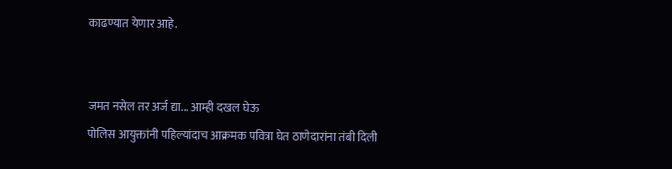काढण्यात येणार आहे.


जमत नसेल तर अर्ज द्या... आम्ही दखल घेऊ
पोलिस आयुक्तांनी पहिल्यांदाच आक्रमक पवित्रा घेत ठाणेदारांना तंबी दिली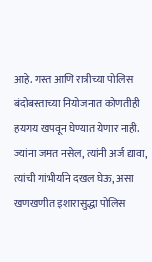आहे. गस्त आणि रात्रीच्या पोलिस बंदोबस्ताच्या नियोजनात कोणतीही हयगय खपवून घेण्यात येणार नाही. ज्यांना जमत नसेल, त्यांनी अर्ज द्यावा, त्यांची गांभीर्याने दखल घेऊ, असा खणखणीत इशारासुद्धा पोलिस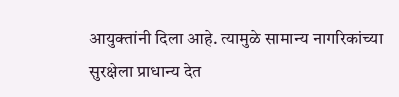आयुक्तांनी दिला आहे. त्यामुळे सामान्य नागरिकांच्या सुरक्षेला प्राधान्य देत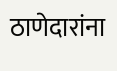ठाणेदारांना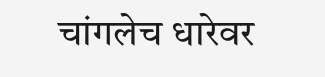चांगलेच धारेवर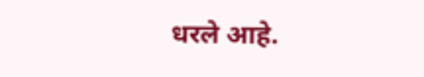धरले आहे.